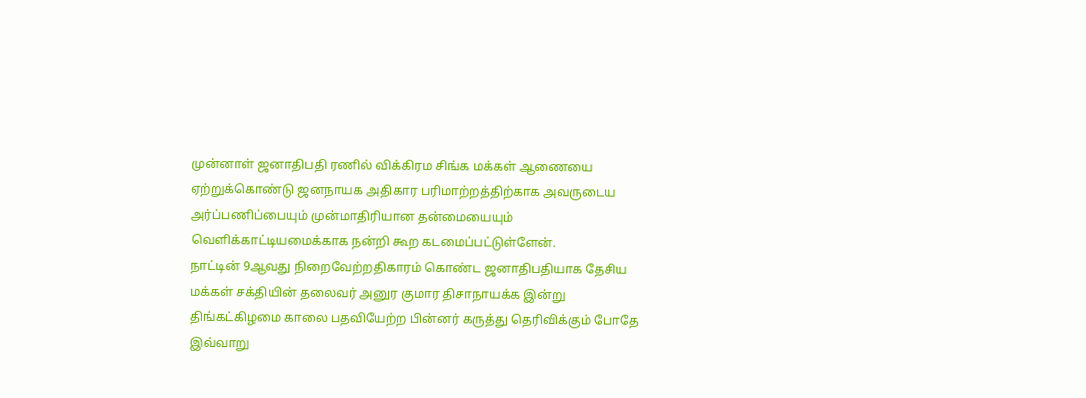முன்னாள் ஜனாதிபதி ரணில் விக்கிரம சிங்க மக்கள் ஆணையை ஏற்றுக்கொண்டு ஜனநாயக அதிகார பரிமாற்றத்திற்காக அவருடைய அர்ப்பணிப்பையும் முன்மாதிரியான தன்மையையும் வெளிக்காட்டியமைக்காக நன்றி கூற கடமைப்பட்டுள்ளேன்.
நாட்டின் 9ஆவது நிறைவேற்றதிகாரம் கொண்ட ஜனாதிபதியாக தேசிய மக்கள் சக்தியின் தலைவர் அனுர குமார திசாநாயக்க இன்று திங்கட்கிழமை காலை பதவியேற்ற பின்னர் கருத்து தெரிவிக்கும் போதே இவ்வாறு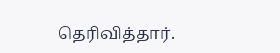தெரிவித்தார்.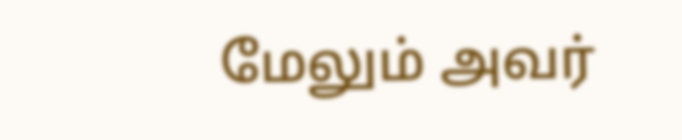மேலும் அவர்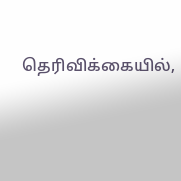தெரிவிக்கையில்,